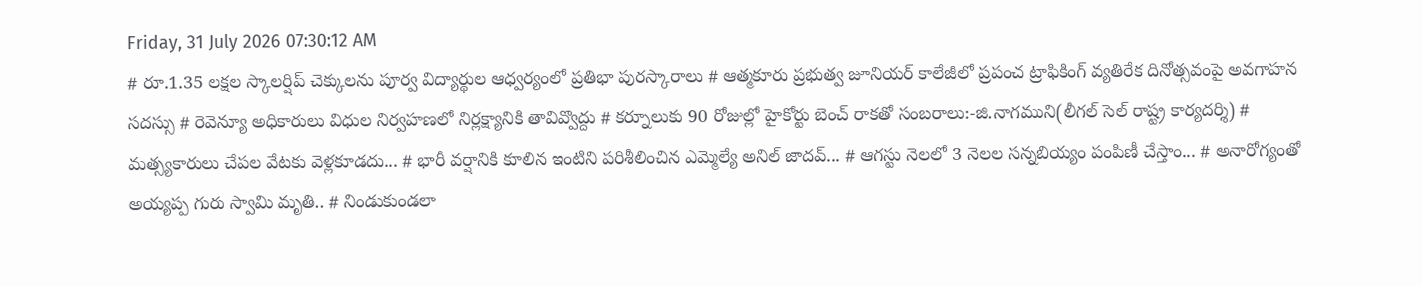Friday, 31 July 2026 07:30:12 AM
# రూ.1.35 లక్షల స్కాలర్షిప్ చెక్కులను పూర్వ విద్యార్థుల ఆధ్వర్యంలో ప్రతిభా పురస్కారాలు # ఆత్మకూరు ప్రభుత్వ జూనియర్ కాలేజీలో ప్రపంచ ట్రాఫికింగ్ వ్యతిరేక దినోత్సవంపై అవగాహన సదస్సు # రెవెన్యూ అధికారులు విధుల నిర్వహణలో నిర్లక్ష్యానికి తావివ్వొద్దు # కర్నూలుకు 90 రోజుల్లో హైకోర్టు బెంచ్ రాకతో సంబరాలు:-జి.నాగముని(లీగల్ సెల్ రాష్ట్ర కార్యదర్శి) # మత్స్యకారులు చేపల వేటకు వెళ్లకూడదు... # భారీ వర్షానికి కూలిన ఇంటిని పరిశీలించిన ఎమ్మెల్యే అనిల్ జాదవ్... # ఆగస్టు నెలలో 3 నెలల సన్నబియ్యం పంపిణీ చేస్తాం... # అనారోగ్యంతో అయ్యప్ప గురు స్వామి మృతి.. # నిండుకుండలా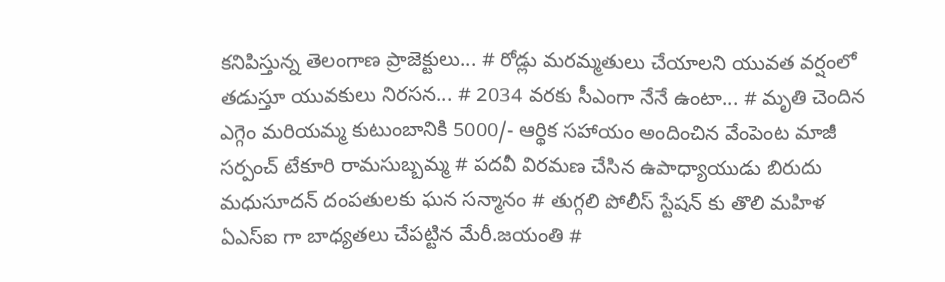కనిపిస్తున్న తెలంగాణ ప్రాజెక్టులు... # రోడ్లు మరమ్మతులు చేయాలని యువత వర్షంలో తడుస్తూ యువకులు నిరసన... # 2034 వరకు సీఎంగా నేనే ఉంటా... # మృతి చెందిన ఎగ్గెం మరియమ్మ కుటుంబానికి 5000/- ఆర్థిక సహాయం అందించిన వేంపెంట మాజీ సర్పంచ్ టేకూరి రామసుబ్బమ్మ # పదవీ విరమణ చేసిన ఉపాధ్యాయుడు బిరుదు మధుసూదన్ దంపతులకు ఘన సన్మానం # తుగ్గలి పోలీస్ స్టేషన్ కు తొలి మహిళ ఏఎస్ఐ గా బాధ్యతలు చేపట్టిన మేరీ.జయంతి #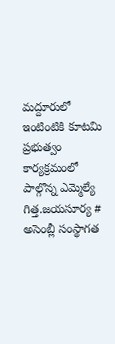మద్దూరులో ఇంటింటికి కూటమి ప్రభుత్వం కార్యక్రమంలో పాల్గొన్న ఎమ్మెల్యే గిత్త.జయసూర్య # అసెంబ్లీ సంస్థాగత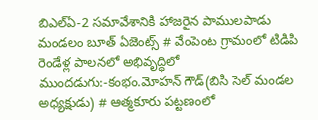బిఎల్ఏ-2 సమావేశానికి హాజరైన పాములపాడు మండలం బూత్ ఏజెంట్స్ # వేంపెంట గ్రామంలో టిడిపి రెండేళ్ల పాలనలో అభివృద్ధిలో ముందడుగు:-కంభం.మోహన్ గౌడ్(బిసి సెల్ మండల అధ్యక్షుడు) # ఆత్మకూరు పట్టణంలో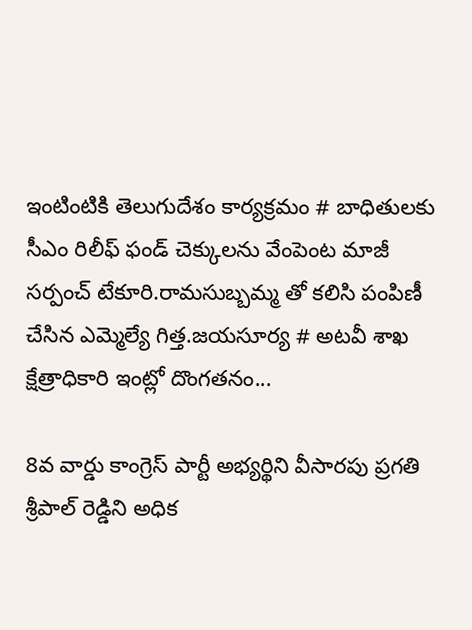ఇంటింటికి తెలుగుదేశం కార్యక్రమం # బాధితులకు సీఎం రిలీఫ్ ఫండ్ చెక్కులను వేంపెంట మాజీ సర్పంచ్ టేకూరి.రామసుబ్బమ్మ తో కలిసి పంపిణీ చేసిన ఎమ్మెల్యే గిత్త.జయసూర్య # అటవీ శాఖ క్షేత్రాధికారి ఇంట్లో దొంగతనం...

8వ వార్డు కాంగ్రెస్ పార్టీ అభ్యర్థిని వీసారపు ప్రగతి శ్రీపాల్ రెడ్డిని అధిక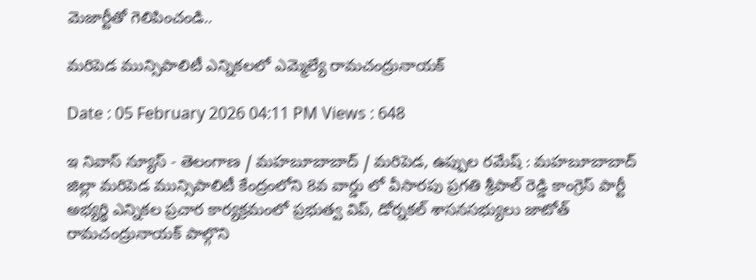మెజార్టీతో గెలిపించండి..

మరిపెడ మున్సిపాలిటీ ఎన్నికలలో ఎమ్మెల్యే రామచంద్రునాయక్

Date : 05 February 2026 04:11 PM Views : 648

ఇ నివాస్ న్యూస్ - తెలంగాణ / మహబూబాబాద్ / మరిపెడ, ఉప్పుల రమేష్ : మహబూబాబాద్ జిల్లా మరిపెడ మున్సిపాలిటీ కేంద్రంలోని 8వ వార్డు లో వీసారపు ప్రగతి శ్రీపాల్ రెడ్డి కాంగ్రెస్ పార్టీ అభ్యర్థి ఎన్నికల ప్రచార కార్యక్రమంలో ప్రభుత్వ విప్, డోర్నకల్ శాసనసభ్యులు జాటోత్ రామచంద్రునాయక్ పాల్గొని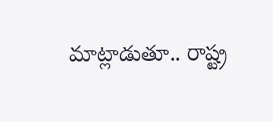మాట్లాడుతూ.. రాష్ట్ర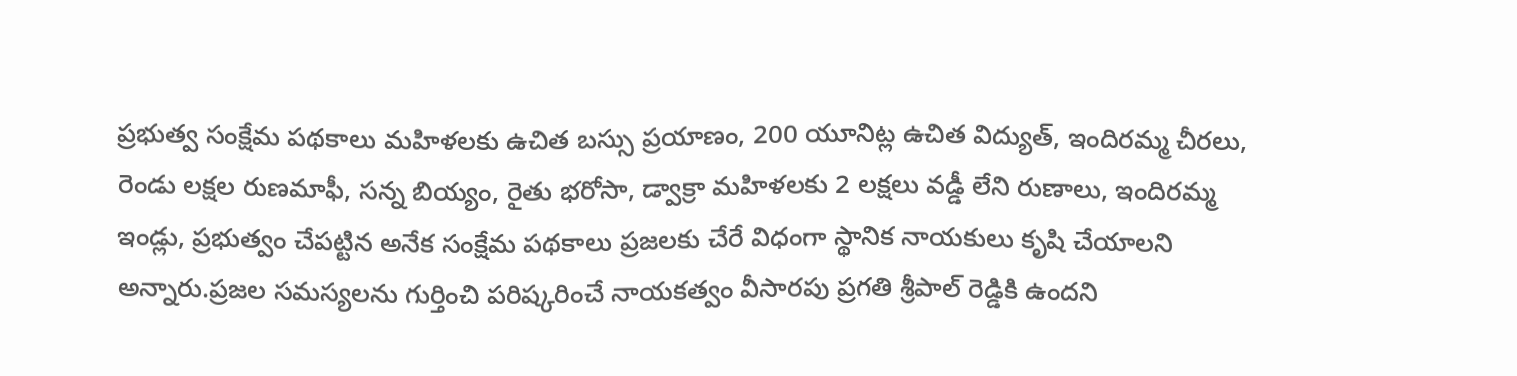ప్రభుత్వ సంక్షేమ పథకాలు మహిళలకు ఉచిత బస్సు ప్రయాణం, 200 యూనిట్ల ఉచిత విద్యుత్, ఇందిరమ్మ చీరలు, రెండు లక్షల రుణమాఫీ, సన్న బియ్యం, రైతు భరోసా, డ్వాక్రా మహిళలకు 2 లక్షలు వడ్డీ లేని రుణాలు, ఇందిరమ్మ ఇండ్లు, ప్రభుత్వం చేపట్టిన అనేక సంక్షేమ పథకాలు ప్రజలకు చేరే విధంగా స్థానిక నాయకులు కృషి చేయాలని అన్నారు.ప్రజల సమస్యలను గుర్తించి పరిష్కరించే నాయకత్వం వీసారపు ప్రగతి శ్రీపాల్ రెడ్డికి ఉందని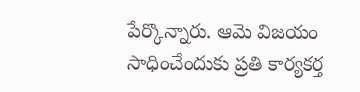పేర్కొన్నారు. ఆమె విజయం సాధించేందుకు ప్రతి కార్యకర్త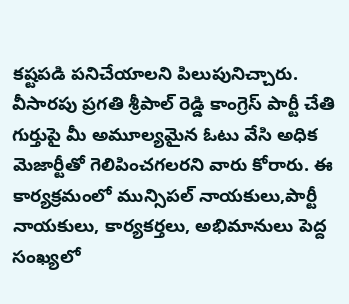కష్టపడి పనిచేయాలని పిలుపునిచ్చారు. వీసారపు ప్రగతి శ్రీపాల్ రెడ్డి కాంగ్రెస్ పార్టీ చేతి గుర్తుపై మీ అమూల్యమైన ఓటు వేసి అధిక మెజార్టీతో గెలిపించగలరని వారు కోరారు. ఈ కార్యక్రమంలో మున్సిపల్ నాయకులు,పార్టీ నాయకులు, కార్యకర్తలు, అభిమానులు పెద్ద సంఖ్యలో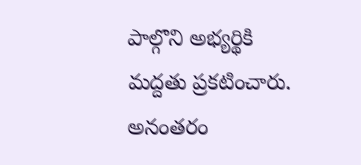పాల్గొని అభ్యర్థికి మద్దతు ప్రకటించారు. అనంతరం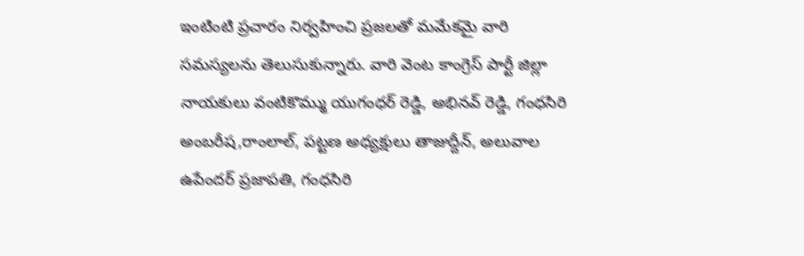ఇంటింటి ప్రచారం నిర్వహించి ప్రజలతో మమేకమై వారి సమస్యలను తెలుసుకున్నారు. వారి వెంట కాంగ్రెస్ పార్టీ జిల్లా నాయకులు వంటికొమ్ము యుగంధర్ రెడ్డి, అభినవ్ రెడ్డి, గంధసిరి అంబరీష,రాంలాల్, పట్టణ అధ్యక్షులు తాజుద్దీన్, అలువాల ఉపేందర్ ప్రజాపతి, గంధసిరి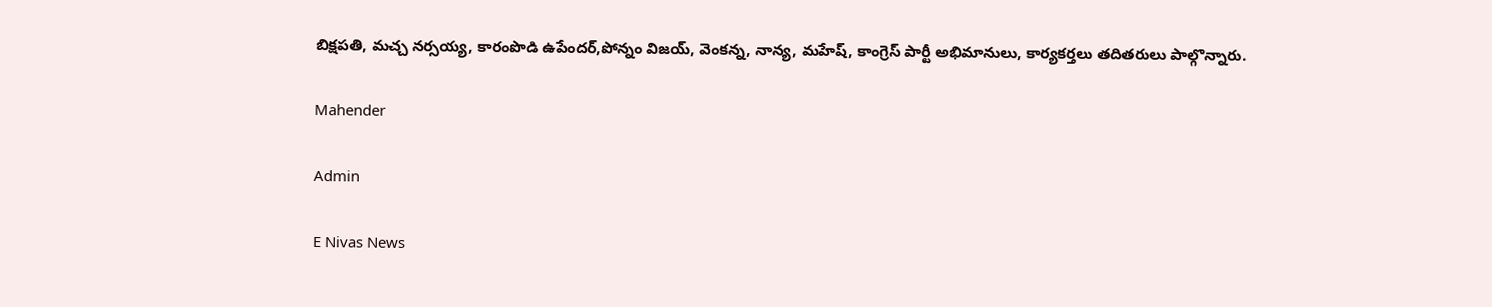బిక్షపతి, మచ్చ నర్సయ్య, కారంపొడి ఉపేందర్,పోన్నం విజయ్, వెంకన్న, నాన్య, మహేష్, కాంగ్రెస్ పార్టీ అభిమానులు, కార్యకర్తలు తదితరులు పాల్గొన్నారు.

Mahender

Admin

E Nivas News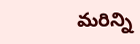మరిన్ని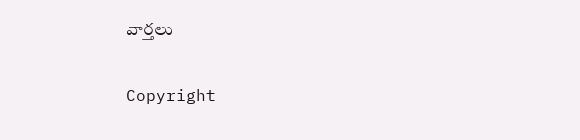వార్తలు

Copyright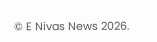© E Nivas News 2026.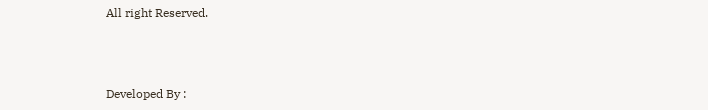All right Reserved.



Developed By :